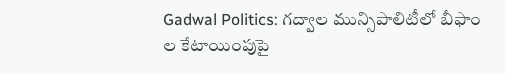Gadwal Politics: గద్వాల మున్సిపాలిటీలో బీఫాం ల కేటాయింపుపై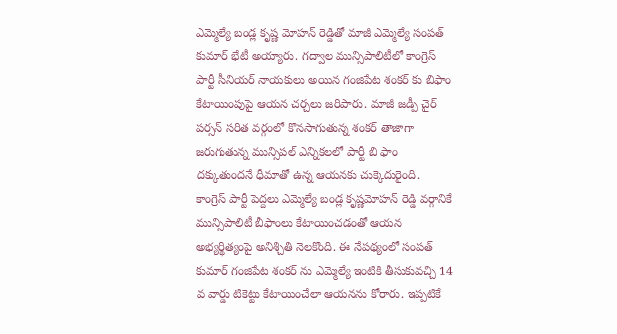ఎమ్మెల్యే బండ్ల కృష్ణ మోహన్ రెడ్డితో మాజీ ఎమ్మెల్యే సంపత్ కుమార్ భేటీ అయ్యారు. గద్వాల మున్సిపాలిటీలో కాంగ్రెస్ పార్టీ సీనియర్ నాయకులు అయిన గంజిపేట శంకర్ కు బిఫాం కేటాయింపుపై ఆయన చర్చలు జరిపారు. మాజీ జడ్పీ చైర్ పర్సన్ సరిత వర్గంలో కొనసాగుతున్న శంకర్ తాజాగా జరుగుతున్న మున్సిపల్ ఎన్నికలలో పార్టీ బి ఫాం దక్కుతుందనే ధీమాతో ఉన్న ఆయనకు చుక్కెదురైంది.
కాంగ్రెస్ పార్టీ పెద్దలు ఎమ్మెల్యే బండ్ల కృష్ణమోహన్ రెడ్డి వర్గానికే మున్సిపాలిటీ బీఫాంలు కేటాయించడంతో ఆయన అభ్యర్థిత్యంపై అనిశ్చితి నెలకొంది. ఈ నేపథ్యంలో సంపత్ కుమార్ గంజిపేట శంకర్ ను ఎమ్మెల్యే ఇంటికి తీసుకువచ్చి 14 వ వార్డు టికెట్టు కేటాయించేలా ఆయనను కోరారు. ఇప్పటికే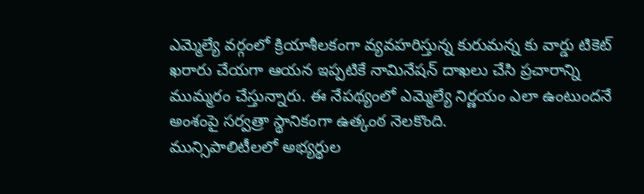ఎమ్మెల్యే వర్గంలో క్రియాశీలకంగా వ్యవహరిస్తున్న కురుమన్న కు వార్డు టికెట్ ఖరారు చేయగా ఆయన ఇప్పటికే నామినేషన్ దాఖలు చేసి ప్రచారాన్ని ముమ్మరం చేస్తున్నారు. ఈ నేపథ్యంలో ఎమ్మెల్యే నిర్ణయం ఎలా ఉంటుందనే అంశంపై సర్వత్రా స్థానికంగా ఉత్కంఠ నెలకొంది.
మున్సిపాలిటీలలో అభ్యర్థుల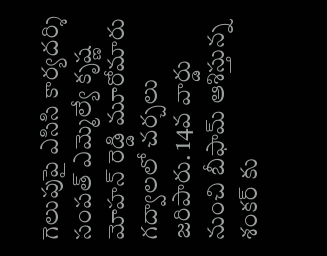గెలుపుపై ఎసిసి కార్యదర్శి సంపత్ ఎమ్మెల్యే కృష్ణ మోహన్ రెడ్డి మూరోమారు గద్వాలలో చర్చలు జరిపారు. 14వ వార్డు నుంచి బీఫామ్ ఆశిస్తున్న శంకర్ కు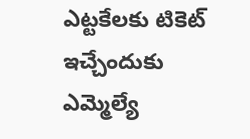ఎట్టకేలకు టికెట్ ఇచ్చేందుకు ఎమ్మెల్యే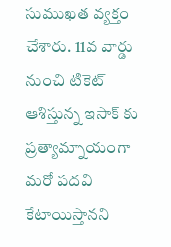సుముఖత వ్యక్తం చేశారు. 11వ వార్డు నుంచి టికెట్ ఆశిస్తున్న ఇసాక్ కు ప్రత్యామ్నాయంగా మరో పదవి కేటాయిస్తానని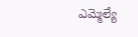ఎమ్మెల్యే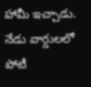హామీ ఇచ్చాడు. నేడు వార్డులలో పోటీ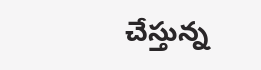చేస్తున్న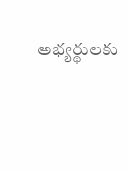అభ్యర్థులకు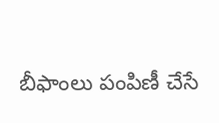బీఫాంలు పంపిణీ చేసే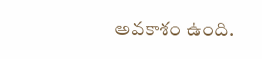అవకాశం ఉంది.